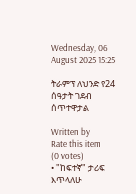Wednesday, 06 August 2025 15:25

ትራምፕ ለህንድ የ24 ሰዓታት ገደብ ሰጥተዋታል

Written by
Rate this item
(0 votes)
• "ከፍተኛ" ታሪፍ እጥላለሁ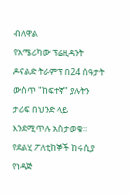ብለዋል
የአሜሪካው ፕሬዚዳንት ዶናልድ ትራምፕ በ24 ሰዓታት ውስጥ "ከፍተኛ" ያሉትን ታሪፍ በህንድ ላይ እንደሚጥሉ አስታወቁ።
የደልሂ ፖለቲከኞች ከሩሲያ የነዳጅ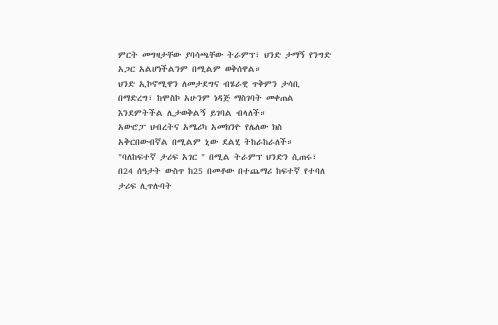ምርት መግዛታቸው ያባሳጫቸው ትራምፕ፣ ህንድ ታማኝ የንግድ አጋር አልሆነችልንም በሚልም ወቅሰዋል።
ህንድ ኢኮኖሚዋን ለመታደግና ብሄራዊ ጥቅምን ታሳቢ በማድረግ፣ ከሞስኮ አሁንም ነዳጅ ማስገባት መቀጠል እንደምትችል ሊታወቅልኝ ይገባል ብላለች።
አውሮፓ ህብረትና አሜሪካ አመክንዮ የሌለው ክስ አቅርበውብኛል በሚልም ኒው ደልሂ ትከራከራለች።
"ባለከፍተኛ ታሪፍ አገር " በሚል ትራምፕ ህንድን ሲጠሩ፣ በ24 ሰዓታት ውስጥ ከ25 በመቶው በተጨማሪ ከፍተኛ የተባለ ታሪፍ ሊጥሉባት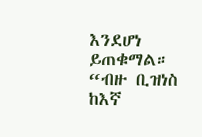እንደሆነ ይጠቁማል።
“ብዙ ቢዝነስ ከእኛ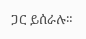ጋር ይሰራሉ።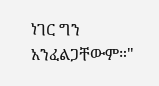ነገር ግን አንፈልጋቸውም።"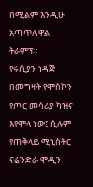በሚልም እንዲሁ አጣጥለዋል ትራምፕ።
የሩሲያን ነዳጅ በመግዛት የሞስኮን የጦር መሳሪያ ካዝና እየሞላ ነው፤ ሲሉም የጠቅላይ ሚኒስትር ናሬንድራ ሞዲን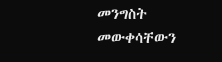መንግስት መውቀሳቸውን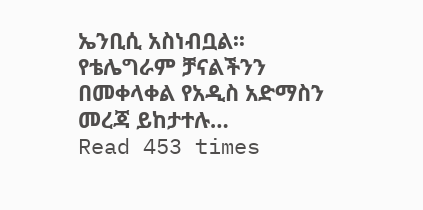ኤንቢሲ አስነብቧል፡፡
የቴሌግራም ቻናልችንን በመቀላቀል የአዲስ አድማስን መረጃ ይከታተሉ…
Read 453 times